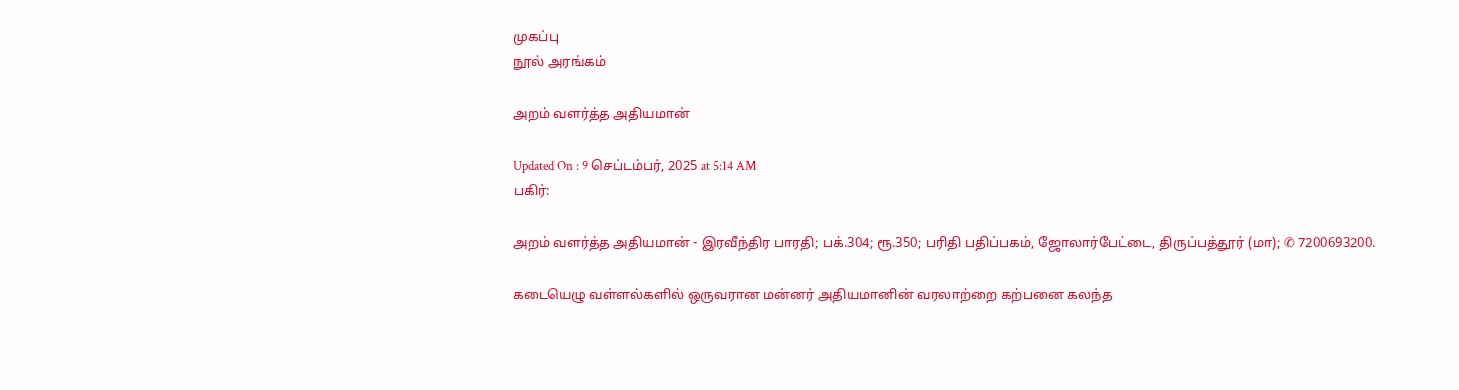முகப்பு
நூல் அரங்கம்

அறம் வளர்த்த அதியமான்

Updated On : 9 செப்டம்பர், 2025 at 5:14 AM
பகிர்:

அறம் வளர்த்த அதியமான் - இரவீந்திர பாரதி; பக்.304; ரூ.350; பரிதி பதிப்பகம், ஜோலார்பேட்டை, திருப்பத்தூர் (மா); ✆ 7200693200.

கடையெழு வள்ளல்களில் ஒருவரான மன்னர் அதியமானின் வரலாற்றை கற்பனை கலந்த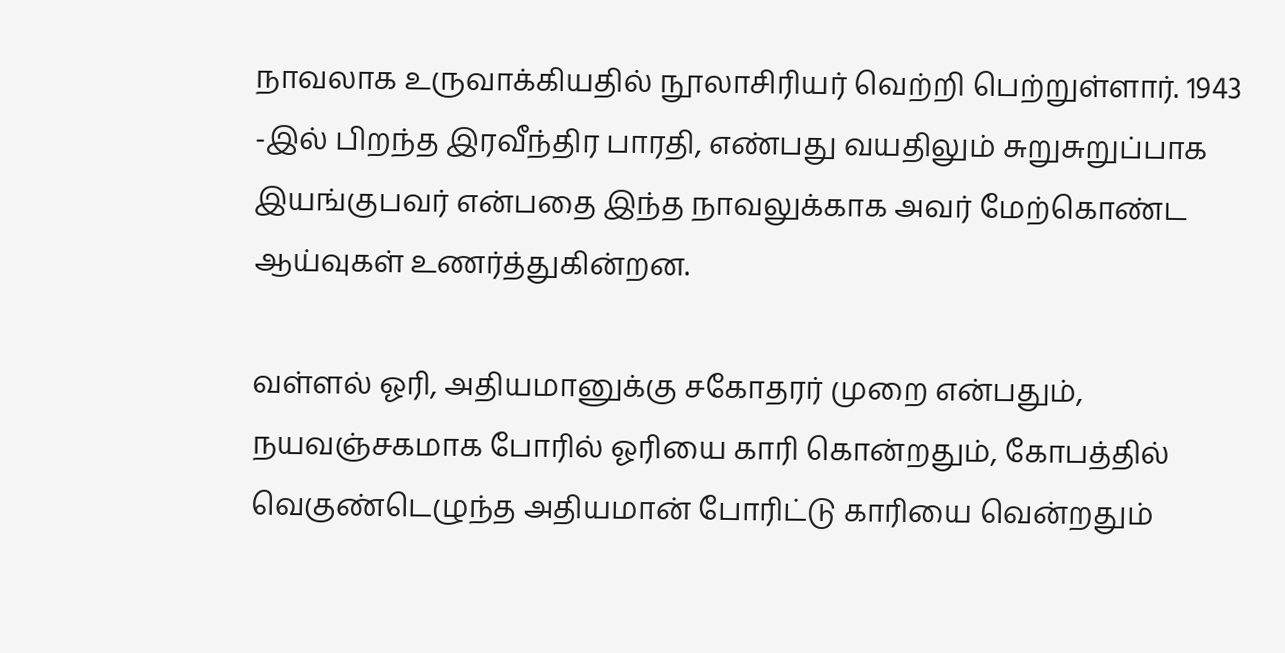நாவலாக உருவாக்கியதில் நூலாசிரியர் வெற்றி பெற்றுள்ளார். 1943 -இல் பிறந்த இரவீந்திர பாரதி, எண்பது வயதிலும் சுறுசுறுப்பாக இயங்குபவர் என்பதை இந்த நாவலுக்காக அவர் மேற்கொண்ட ஆய்வுகள் உணர்த்துகின்றன.

வள்ளல் ஓரி, அதியமானுக்கு சகோதரர் முறை என்பதும், நயவஞ்சகமாக போரில் ஓரியை காரி கொன்றதும், கோபத்தில் வெகுண்டெழுந்த அதியமான் போரிட்டு காரியை வென்றதும்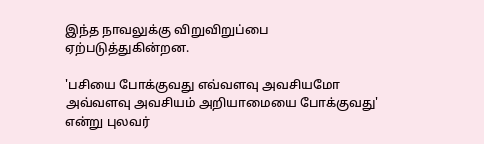இந்த நாவலுக்கு விறுவிறுப்பை ஏற்படுத்துகின்றன.

'பசியை போக்குவது எவ்வளவு அவசியமோ அவ்வளவு அவசியம் அறியாமையை போக்குவது' என்று புலவர்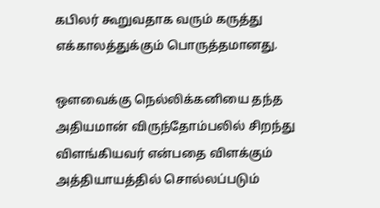கபிலர் கூறுவதாக வரும் கருத்து எக்காலத்துக்கும் பொருத்தமானது.

ஒளவைக்கு நெல்லிக்கனியை தந்த அதியமான் விருந்தோம்பலில் சிறந்து விளங்கியவர் என்பதை விளக்கும் அத்தியாயத்தில் சொல்லப்படும்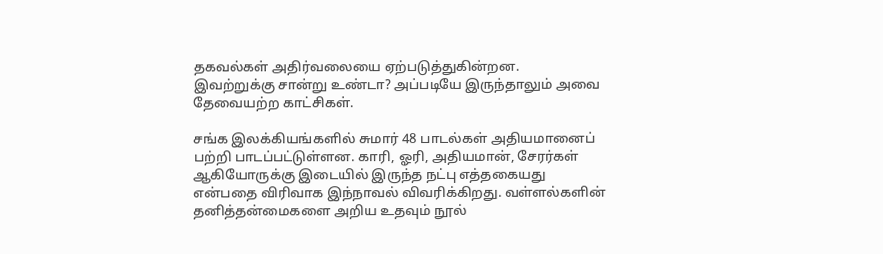தகவல்கள் அதிர்வலையை ஏற்படுத்துகின்றன.  இவற்றுக்கு சான்று உண்டா? அப்படியே இருந்தாலும் அவை தேவையற்ற காட்சிகள்.

சங்க இலக்கியங்களில் சுமார் 48 பாடல்கள் அதியமானைப் பற்றி பாடப்பட்டுள்ளன. காரி, ஓரி, அதியமான், சேரர்கள் ஆகியோருக்கு இடையில் இருந்த நட்பு எத்தகையது என்பதை விரிவாக இந்நாவல் விவரிக்கிறது. வள்ளல்களின் தனித்தன்மைகளை அறிய உதவும் நூல்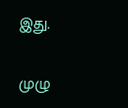இது.

முழு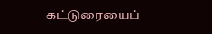கட்டுரையைப்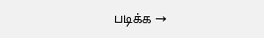படிக்க →